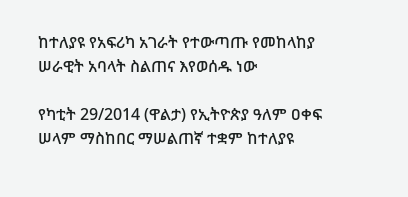ከተለያዩ የአፍሪካ አገራት የተውጣጡ የመከላከያ ሠራዊት አባላት ስልጠና እየወሰዱ ነው

የካቲት 29/2014 (ዋልታ) የኢትዮጵያ ዓለም ዐቀፍ ሠላም ማስከበር ማሠልጠኛ ተቋም ከተለያዩ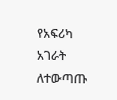የአፍሪካ አገራት ለተውጣጡ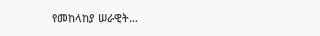የመከላከያ ሠራዊት…